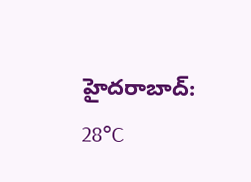హైదరాబాద్: 28°C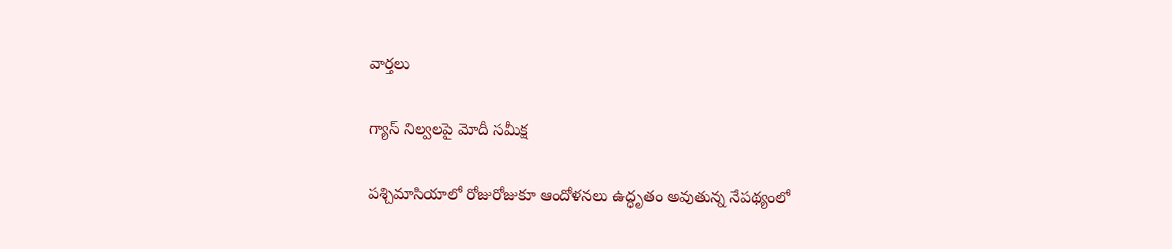వార్తలు

గ్యాస్ నిల్వలపై మోదీ సమీక్ష

పశ్చిమాసియాలో రోజురోజుకూ ఆందోళనలు ఉద్ధృతం అవుతున్న నేపథ్యంలో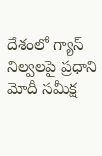దేశంలో గ్యాస్ నిల్వలపై ప్రధాని మోదీ సమీక్ష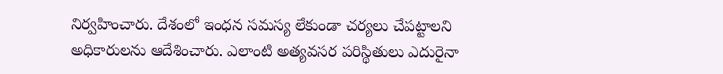నిర్వహించారు. దేశంలో ఇంధన సమస్య లేకుండా చర్యలు చేపట్టాలని అధికారులను ఆదేశించారు. ఎలాంటి అత్యవసర పరిస్థితులు ఎదురైనా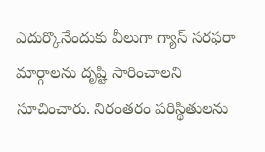ఎదుర్కొనేందుకు వీలుగా గ్యాస్ సరఫరా మార్గాలను దృష్టి సారించాలని సూచించారు. నిరంతరం పరిస్థితులను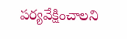పర్యవేక్షించాలని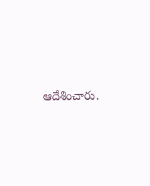ఆదేశించారు.